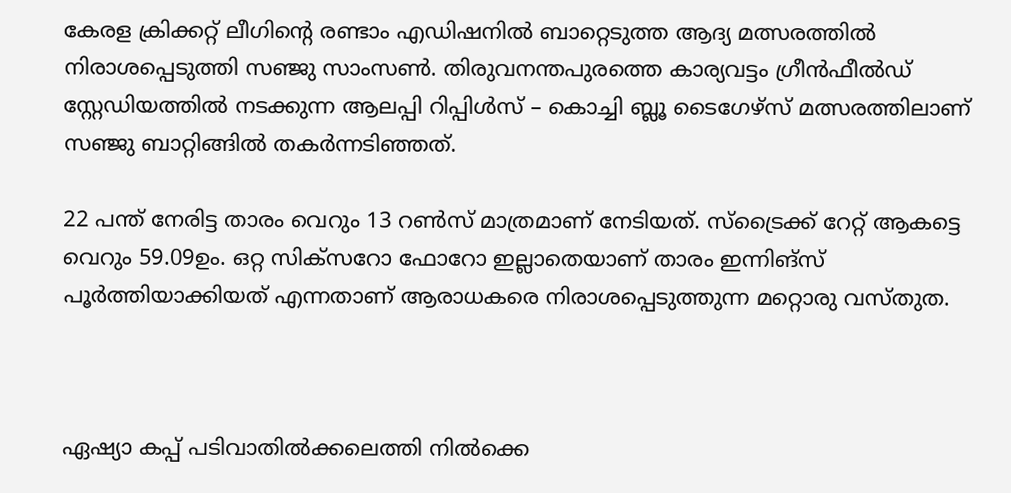കേരള ക്രിക്കറ്റ് ലീഗിന്റെ രണ്ടാം എഡിഷനില്‍ ബാറ്റെടുത്ത ആദ്യ മത്സരത്തില്‍ നിരാശപ്പെടുത്തി സഞ്ജു സാംസണ്‍. തിരുവനന്തപുരത്തെ കാര്യവട്ടം ഗ്രീന്‍ഫീല്‍ഡ് സ്റ്റേഡിയത്തില്‍ നടക്കുന്ന ആലപ്പി റിപ്പിള്‍സ് – കൊച്ചി ബ്ലൂ ടൈഗേഴ്‌സ് മത്സരത്തിലാണ് സഞ്ജു ബാറ്റിങ്ങില്‍ തകര്‍ന്നടിഞ്ഞത്.

22 പന്ത് നേരിട്ട താരം വെറും 13 റണ്‍സ് മാത്രമാണ് നേടിയത്. സ്‌ട്രൈക്ക് റേറ്റ് ആകട്ടെ വെറും 59.09ഉം. ഒറ്റ സിക്‌സറോ ഫോറോ ഇല്ലാതെയാണ് താരം ഇന്നിങ്‌സ് പൂര്‍ത്തിയാക്കിയത് എന്നതാണ് ആരാധകരെ നിരാശപ്പെടുത്തുന്ന മറ്റൊരു വസ്തുത.



ഏഷ്യാ കപ്പ് പടിവാതില്‍ക്കലെത്തി നില്‍ക്കെ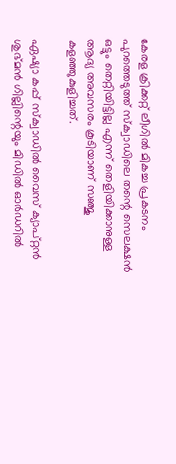കേരള ക്രിക്കറ്റ് ലീഗില്‍ മികച്ച പ്രകടനം പുറത്തെടുത്ത് സ്‌ക്വാഡിലെ തന്റെ സെലക്ഷന്‍ ഒട്ടും തെറ്റിയിട്ടില്ല എന്ന് തെളിയിക്കാനുള്ള ആദ്യ അവസരം കൂടിയാണ് സഞ്ജു കളഞ്ഞുകുളിച്ചത്.

ഏഷ്യാ കപ്പ് സ്‌ക്വാഡില്‍ വൈസ് ക്യാപ്റ്റന്‍ ശുഭ്മന്‍ ഗില്ലിന്റെയും മിഡില്‍ ഓര്‍ഡറില്‍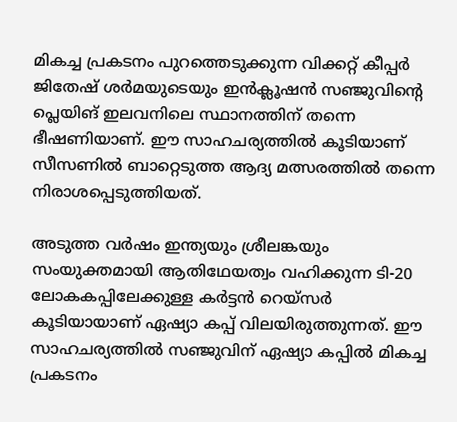മികച്ച പ്രകടനം പുറത്തെടുക്കുന്ന വിക്കറ്റ് കീപ്പര്‍ ജിതേഷ് ശര്‍മയുടെയും ഇന്‍ക്ലൂഷന്‍ സഞ്ജുവിന്റെ പ്ലെയിങ് ഇലവനിലെ സ്ഥാനത്തിന് തന്നെ ഭീഷണിയാണ്. ഈ സാഹചര്യത്തില്‍ കൂടിയാണ് സീസണില്‍ ബാറ്റെടുത്ത ആദ്യ മത്സരത്തില്‍ തന്നെ നിരാശപ്പെടുത്തിയത്.

അടുത്ത വര്‍ഷം ഇന്ത്യയും ശ്രീലങ്കയും സംയുക്തമായി ആതിഥേയത്വം വഹിക്കുന്ന ടി-20 ലോകകപ്പിലേക്കുള്ള കര്‍ട്ടന്‍ റെയ്‌സര്‍ കൂടിയായാണ് ഏഷ്യാ കപ്പ് വിലയിരുത്തുന്നത്. ഈ സാഹചര്യത്തില്‍ സഞ്ജുവിന് ഏഷ്യാ കപ്പില്‍ മികച്ച പ്രകടനം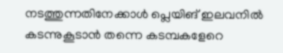നടത്തുന്നതിനേക്കാള്‍ പ്ലെയിങ് ഇലവനില്‍ കടന്നുകൂടാന്‍ തന്നെ കടമ്പകളേറെ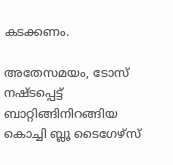കടക്കണം.

അതേസമയം, ടോസ് നഷ്ടപ്പെട്ട് ബാറ്റിങ്ങിനിറങ്ങിയ കൊച്ചി ബ്ലൂ ടൈഗേഴ്‌സ്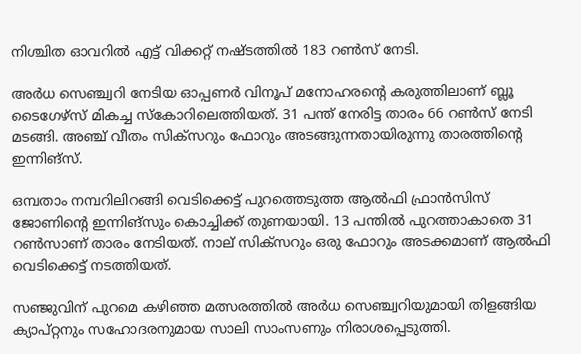നിശ്ചിത ഓവറില്‍ എട്ട് വിക്കറ്റ് നഷ്ടത്തില്‍ 183 റണ്‍സ് നേടി.

അര്‍ധ സെഞ്ച്വറി നേടിയ ഓപ്പണര്‍ വിനൂപ് മനോഹരന്റെ കരുത്തിലാണ് ബ്ലൂ ടൈഗേഴ്‌സ് മികച്ച സ്‌കോറിലെത്തിയത്. 31 പന്ത് നേരിട്ട താരം 66 റണ്‍സ് നേടി മടങ്ങി. അഞ്ച് വീതം സിക്‌സറും ഫോറും അടങ്ങുന്നതായിരുന്നു താരത്തിന്റെ ഇന്നിങ്‌സ്.

ഒമ്പതാം നമ്പറിലിറങ്ങി വെടിക്കെട്ട് പുറത്തെടുത്ത ആല്‍ഫി ഫ്രാന്‍സിസ് ജോണിന്റെ ഇന്നിങ്‌സും കൊച്ചിക്ക് തുണയായി. 13 പന്തില്‍ പുറത്താകാതെ 31 റണ്‍സാണ് താരം നേടിയത്. നാല് സിക്‌സറും ഒരു ഫോറും അടക്കമാണ് ആല്‍ഫി വെടിക്കെട്ട് നടത്തിയത്.

സഞ്ജുവിന് പുറമെ കഴിഞ്ഞ മത്സരത്തില്‍ അര്‍ധ സെഞ്ച്വറിയുമായി തിളങ്ങിയ ക്യാപ്റ്റനും സഹോദരനുമായ സാലി സാംസണും നിരാശപ്പെടുത്തി.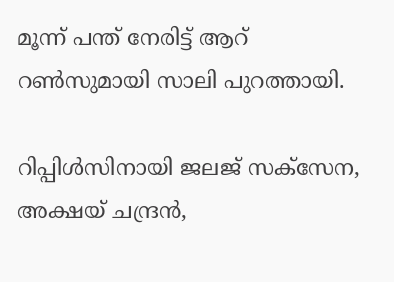മൂന്ന് പന്ത് നേരിട്ട് ആറ് റണ്‍സുമായി സാലി പുറത്തായി.

റിപ്പിള്‍സിനായി ജലജ് സക്‌സേന, അക്ഷയ് ചന്ദ്രന്‍,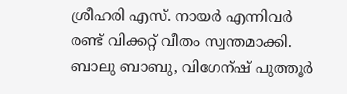ശ്രീഹരി എസ്. നായര്‍ എന്നിവര്‍ രണ്ട് വിക്കറ്റ് വീതം സ്വന്തമാക്കി. ബാലു ബാബു, വിഗേന്ഷ് പുത്തൂര്‍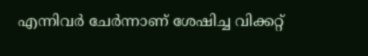എന്നിവര്‍ ചേര്‍ന്നാണ് ശേഷിച്ച വിക്കറ്റ്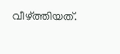വീഴ്ത്തിയത്.